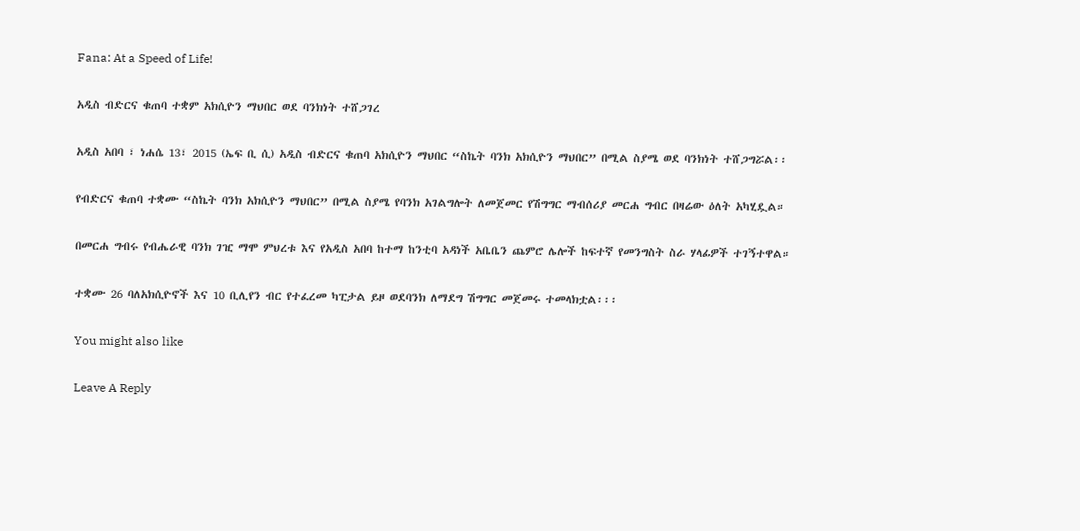Fana: At a Speed of Life!

አዲስ ብድርና ቁጠባ ተቋም አክሲዮን ማህበር ወደ ባንክነት ተሸጋገረ

አዲስ አበባ ፣ ነሐሴ 13፣ 2015 (ኤፍ ቢ ሲ) አዲስ ብድርና ቁጠባ አክሲዮን ማህበር “ስኬት ባንክ አክሲዮን ማህበር” በሚል ስያሜ ወደ ባንክነት ተሸጋግሯል፡፡

የብድርና ቁጠባ ተቋሙ “ስኬት ባንክ አክሲዮን ማህበር” በሚል ስያሜ የባንክ አገልግሎት ለመጀመር የሽግግር ማብሰሪያ መርሐ ግብር በዛሬው ዕለት አካሂዷል።

በመርሐ ግብሩ የብሔራዊ ባንክ ገዢ ማሞ ምህረቱ እና የአዲስ አበባ ከተማ ከንቲባ አዳነች አቤቤን ጨምሮ ሌሎች ከፍተኛ የመንግስት ስራ ሃላፊዎች ተገኝተዋል።

ተቋሙ 26 ባለአክሲዮኖች እና 10 ቢሊየን ብር የተፈረመ ካፒታል ይዞ ወደባንክ ለማደግ ሽግግር መጀመሩ ተመላክቷል፡፡፡

You might also like

Leave A Reply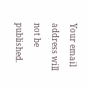Your email address will not be published.